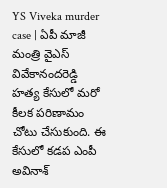YS Viveka murder case | ఏపీ మాజీ మంత్రి వైఎస్ వివేకానందరెడ్డి హత్య కేసులో మరో కీలక పరిణామం చోటు చేసుకుంది. ఈ కేసులో కడప ఎంపీ అవినాశ్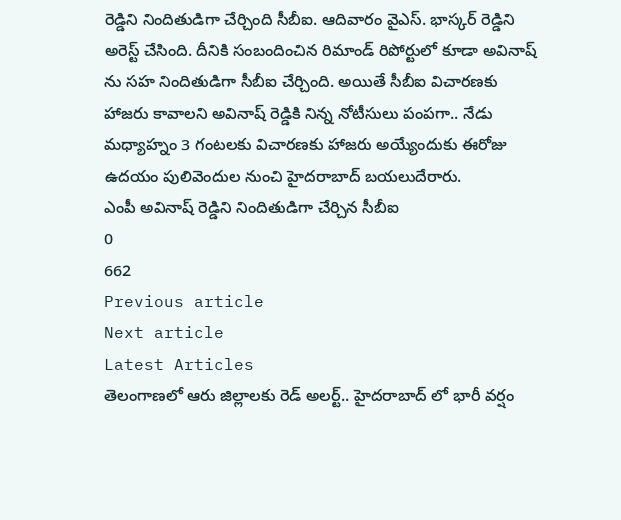రెడ్డిని నిందితుడిగా చేర్చింది సీబీఐ. ఆదివారం వైఎస్. భాస్కర్ రెడ్డిని అరెస్ట్ చేసింది. దీనికి సంబందించిన రిమాండ్ రిపోర్టులో కూడా అవినాష్ ను సహ నిందితుడిగా సీబీఐ చేర్చింది. అయితే సీబీఐ విచారణకు హాజరు కావాలని అవినాష్ రెడ్డికి నిన్న నోటీసులు పంపగా.. నేడు మధ్యాహ్నం 3 గంటలకు విచారణకు హాజరు అయ్యేందుకు ఈరోజు ఉదయం పులివెందుల నుంచి హైదరాబాద్ బయలుదేరారు.
ఎంపీ అవినాష్ రెడ్డిని నిందితుడిగా చేర్చిన సీబీఐ
0
662
Previous article
Next article
Latest Articles
తెలంగాణలో ఆరు జిల్లాలకు రెడ్ అలర్ట్.. హైదరాబాద్ లో భారీ వర్షం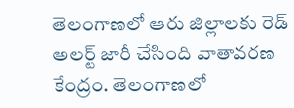తెలంగాణలో ఆరు జిల్లాలకు రెడ్ అలర్ట్ జారీ చేసింది వాతావరణ కేంద్రం. తెలంగాణలో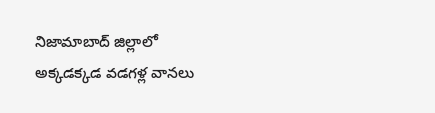నిజామాబాద్ జిల్లాలో అక్కడక్కడ వడగళ్ల వానలు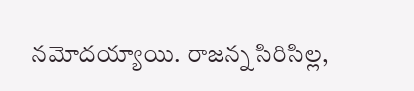నమోదయ్యాయి. రాజన్న సిరిసిల్ల,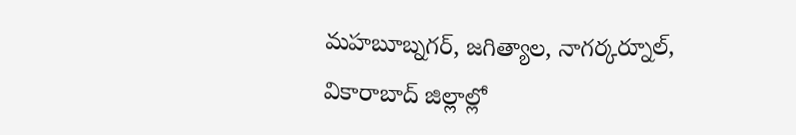మహబూబ్నగర్, జగిత్యాల, నాగర్కర్నూల్, వికారాబాద్ జిల్లాల్లో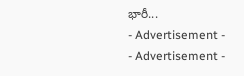భారీ...
- Advertisement -
- Advertisement -